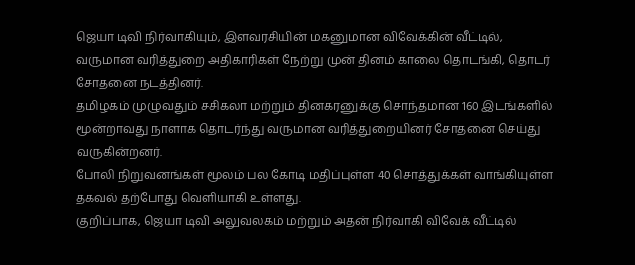ஜெயா டிவி நிர்வாகியும், இளவரசியின் மகனுமான விவேக்கின் வீட்டில், வருமான வரித்துறை அதிகாரிகள் நேற்று முன் தினம் காலை தொடங்கி, தொடர் சோதனை நடத்தினர்.
தமிழகம் முழுவதும் சசிகலா மற்றும் தினகரனுக்கு சொந்தமான 160 இடங்களில் மூன்றாவது நாளாக தொடர்ந்து வருமான வரித்துறையினர் சோதனை செய்து வருகின்றனர்.
போலி நிறுவனங்கள் மூலம் பல கோடி மதிப்புள்ள 40 சொத்துக்கள் வாங்கியுள்ள தகவல் தற்போது வெளியாகி உள்ளது.
குறிப்பாக, ஜெயா டிவி அலுவலகம் மற்றும் அதன் நிர்வாகி விவேக் வீட்டில்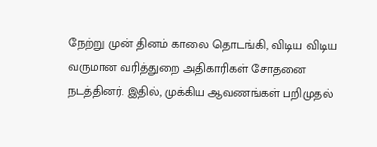நேற்று முன் தினம் காலை தொடங்கி, விடிய விடிய வருமான வரித்துறை அதிகாரிகள் சோதனை நடத்தினர். இதில், முக்கிய ஆவணங்கள் பறிமுதல்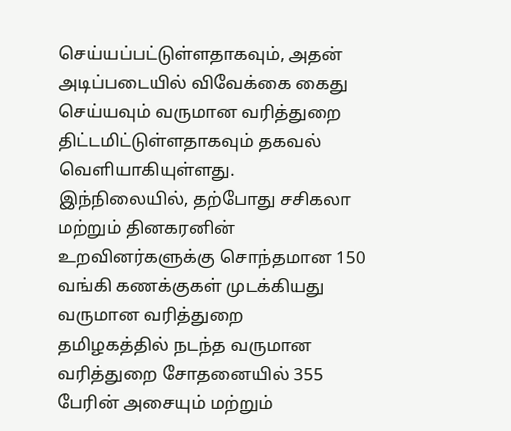செய்யப்பட்டுள்ளதாகவும், அதன் அடிப்படையில் விவேக்கை கைது செய்யவும் வருமான வரித்துறை திட்டமிட்டுள்ளதாகவும் தகவல் வெளியாகியுள்ளது.
இந்நிலையில், தற்போது சசிகலா மற்றும் தினகரனின் உறவினர்களுக்கு சொந்தமான 150 வங்கி கணக்குகள் முடக்கியது வருமான வரித்துறை
தமிழகத்தில் நடந்த வருமான வரித்துறை சோதனையில் 355 பேரின் அசையும் மற்றும்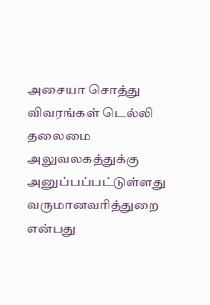அசையா சொத்து விவரங்கள் டெல்லி தலைமை அலுவலகத்துக்கு அனுப்பப்பட்டுள்ளது வருமானவரித்துறை என்பது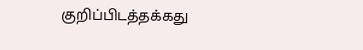குறிப்பிடத்தக்கது